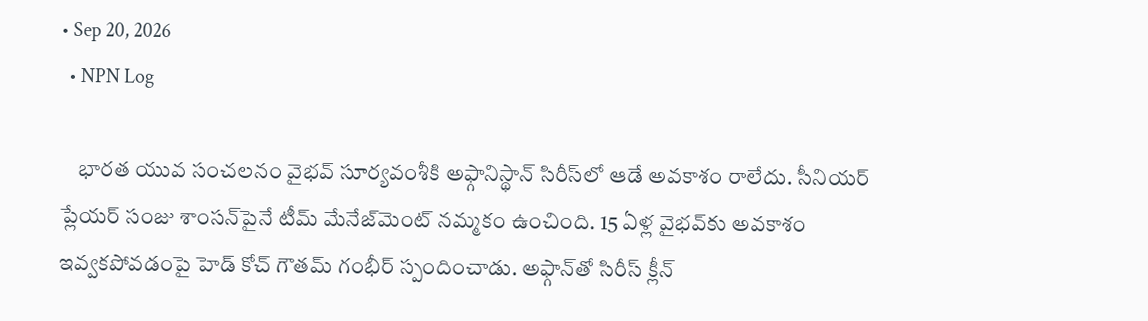• Sep 20, 2026
  • NPN Log

    భారత యువ సంచలనం వైభవ్ సూర్యవంశీకి అఫ్గానిస్థాన్ సిరీస్‌లో ఆడే అవకాశం రాలేదు. సీనియర్ ప్లేయర్ సంజు శాంసన్‌పైనే టీమ్ మేనేజ్‌మెంట్ నమ్మకం ఉంచింది. 15 ఏళ్ల వైభవ్‌కు అవకాశం ఇవ్వకపోవడంపై హెడ్ కోచ్ గౌతమ్ గంభీర్ స్పందించాడు. అఫ్గాన్‌తో సిరీస్ క్లీన్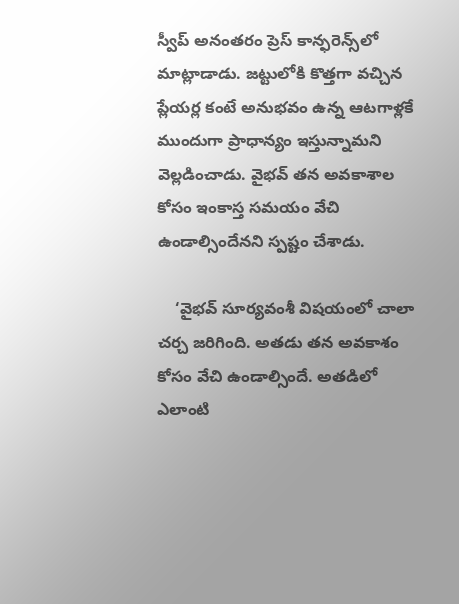స్వీప్ అనంతరం ప్రెస్ కాన్ఫరెన్స్‌లో మాట్లాడాడు. జట్టులోకి కొత్తగా వచ్చిన ప్లేయర్ల కంటే అనుభవం ఉన్న ఆటగాళ్లకే ముందుగా ప్రాధాన్యం ఇస్తున్నామని వెల్లడించాడు. వైభవ్ తన అవకాశాల కోసం ఇంకాస్త సమయం వేచి ఉండాల్సిందేనని స్పష్టం చేశాడు.

    ‘వైభవ్ సూర్యవంశీ విషయంలో చాలా చర్చ జరిగింది. అతడు తన అవకాశం కోసం వేచి ఉండాల్సిందే. అతడిలో ఎలాంటి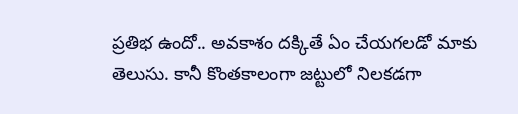ప్రతిభ ఉందో.. అవకాశం దక్కితే ఏం చేయగలడో మాకు తెలుసు. కానీ కొంతకాలంగా జట్టులో నిలకడగా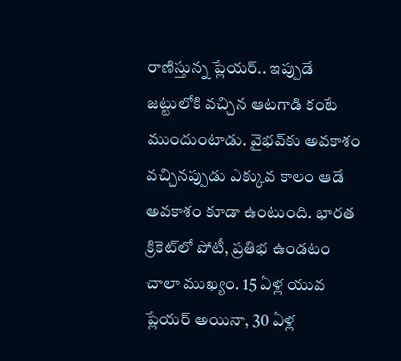రాణిస్తున్న ప్లేయర్.. ఇప్పుడే జట్టులోకి వచ్చిన ఆటగాడి కంటే ముందుంటాడు. వైభవ్‌కు అవకాశం వచ్చినప్పుడు ఎక్కువ కాలం ఆడే అవకాశం కూడా ఉంటుంది. భారత క్రికెట్‌లో పోటీ, ప్రతిభ ఉండటం చాలా ముఖ్యం. 15 ఏళ్ల యువ ప్లేయర్ అయినా, 30 ఏళ్ల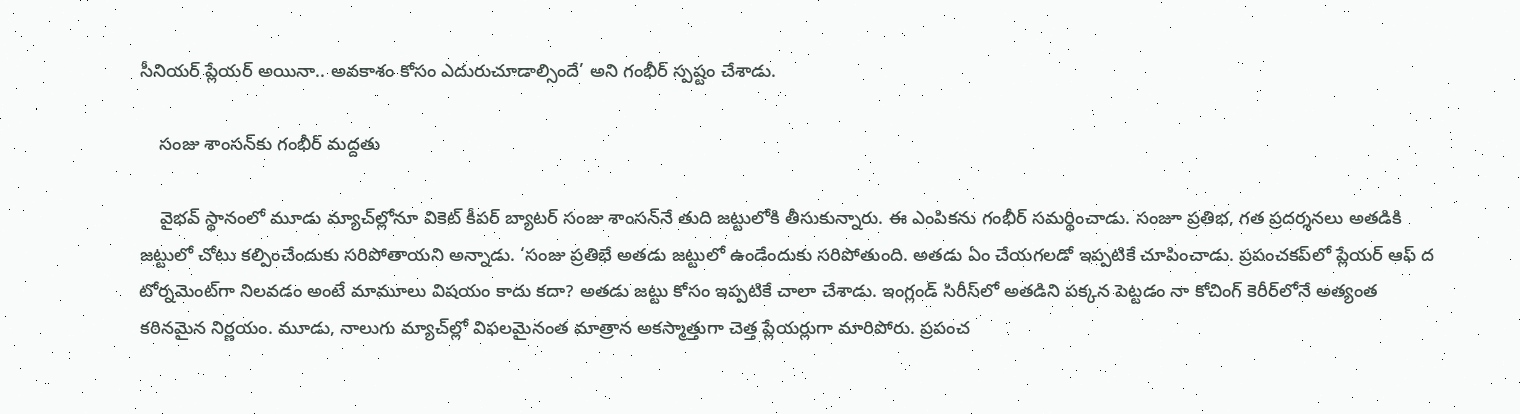సీనియర్ ప్లేయర్ అయినా.. అవకాశం కోసం ఎదురుచూడాల్సిందే’ అని గంభీర్ స్పష్టం చేశాడు.

    సంజు శాంసన్‌కు గంభీర్ మద్దతు

    వైభవ్ స్థానంలో మూడు మ్యాచ్‌ల్లోనూ వికెట్ కీపర్ బ్యాటర్ సంజు శాంసన్‌నే తుది జట్టులోకి తీసుకున్నారు. ఈ ఎంపికను గంభీర్ సమర్థించాడు. సంజూ ప్రతిభ, గత ప్రదర్శనలు అతడికి జట్టులో చోటు కల్పించేందుకు సరిపోతాయని అన్నాడు. ‘సంజు ప్రతిభే అతడు జట్టులో ఉండేందుకు సరిపోతుంది. అతడు ఏం చేయగలడో ఇప్పటికే చూపించాడు. ప్రపంచకప్‌లో ప్లేయర్ ఆఫ్ ద టోర్నమెంట్‌గా నిలవడం అంటే మామూలు విషయం కాదు కదా? అతడు జట్టు కోసం ఇప్పటికే చాలా చేశాడు. ఇంగ్లండ్ సిరీస్‌లో అతడిని పక్కన పెట్టడం నా కోచింగ్ కెరీర్‌లోనే అత్యంత కఠినమైన నిర్ణయం. మూడు, నాలుగు మ్యాచ్‌ల్లో విఫలమైనంత మాత్రాన అకస్మాత్తుగా చెత్త ప్లేయర్లుగా మారిపోరు. ప్రపంచ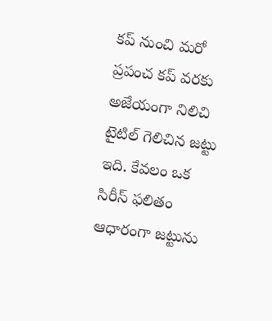కప్ నుంచి మరో ప్రపంచ కప్ వరకు అజేయంగా నిలిచి టైటిల్ గెలిచిన జట్టు ఇది. కేవలం ఒక సిరీస్ ఫలితం ఆధారంగా జట్టును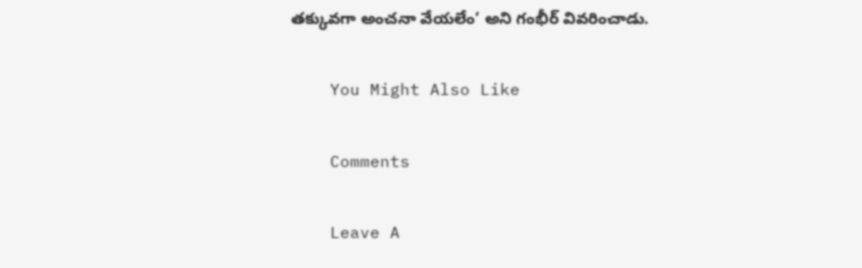తక్కువగా అంచనా వేయలేం’ అని గంభీర్ వివరించాడు.

    You Might Also Like

    Comments

    Leave A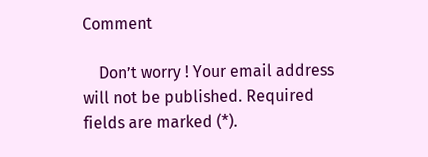Comment

    Don’t worry ! Your email address will not be published. Required fields are marked (*).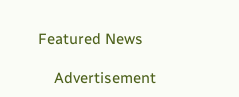Featured News

    Advertisement